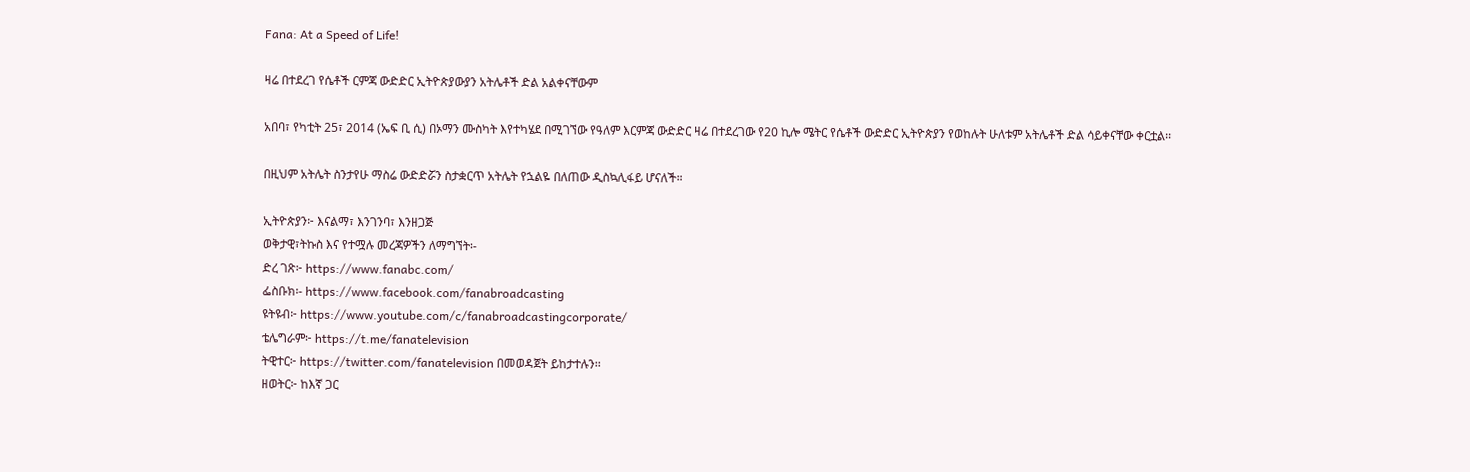Fana: At a Speed of Life!

ዛሬ በተደረገ የሴቶች ርምጃ ውድድር ኢትዮጵያውያን አትሌቶች ድል አልቀናቸውም

አበባ፣ የካቲት 25፣ 2014 (ኤፍ ቢ ሲ) በኦማን ሙስካት እየተካሄደ በሚገኘው የዓለም እርምጃ ውድድር ዛሬ በተደረገው የ20 ኪሎ ሜትር የሴቶች ውድድር ኢትዮጵያን የወከሉት ሁለቱም አትሌቶች ድል ሳይቀናቸው ቀርቷል፡፡

በዚህም አትሌት ስንታየሁ ማስሬ ውድድሯን ስታቋርጥ አትሌት የኋልዬ በለጠው ዲስኳሊፋይ ሆናለች።

ኢትዮጵያን፦ እናልማ፣ እንገንባ፣ እንዘጋጅ
ወቅታዊ፣ትኩስ እና የተሟሉ መረጃዎችን ለማግኘት፡-
ድረ ገጽ፦ https://www.fanabc.com/
ፌስቡክ፡- https://www.facebook.com/fanabroadcasting
ዩትዩብ፦ https://www.youtube.com/c/fanabroadcastingcorporate/
ቴሌግራም፦ https://t.me/fanatelevision
ትዊተር፦ https://twitter.com/fanatelevision በመወዳጀት ይከታተሉን፡፡
ዘወትር፦ ከእኛ ጋር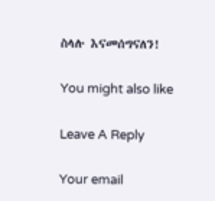ስላሉ እናመሰግናለን!

You might also like

Leave A Reply

Your email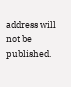address will not be published.